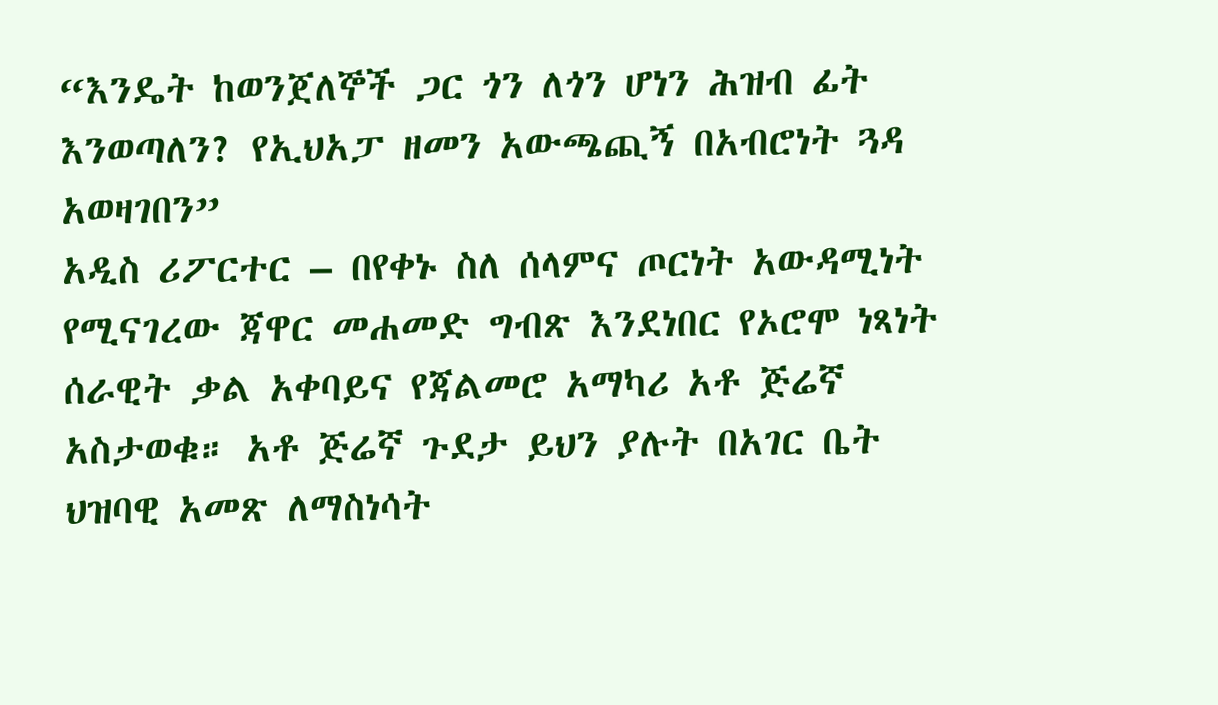“እንዴት ከወንጀለኞች ጋር ጎን ለጎን ሆነን ሕዝብ ፊት እንወጣለን? የኢህአፓ ዘመን አውጫጪኝ በአብሮነት ጓዳ አወዛገበን”
አዲስ ሪፖርተር – በየቀኑ ስለ ሰላምና ጦርነት አውዳሚነት የሚናገረው ጃዋር መሐመድ ግብጽ እንደነበር የኦሮሞ ነጻነት ሰራዊት ቃል አቀባይና የጃልመሮ አማካሪ አቶ ጅሬኛ አስታወቁ። አቶ ጅሬኛ ጉደታ ይህን ያሉት በአገር ቤት ህዝባዊ አመጽ ለማስነሳት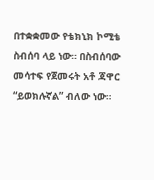በተቋቋመው የቴክኒክ ኮሚቴ ስብሰባ ላይ ነው። በስብሰባው መሳተፍ የጀመሩት አቶ ጃዋር “ይወክሉኛል” ብለው ነው።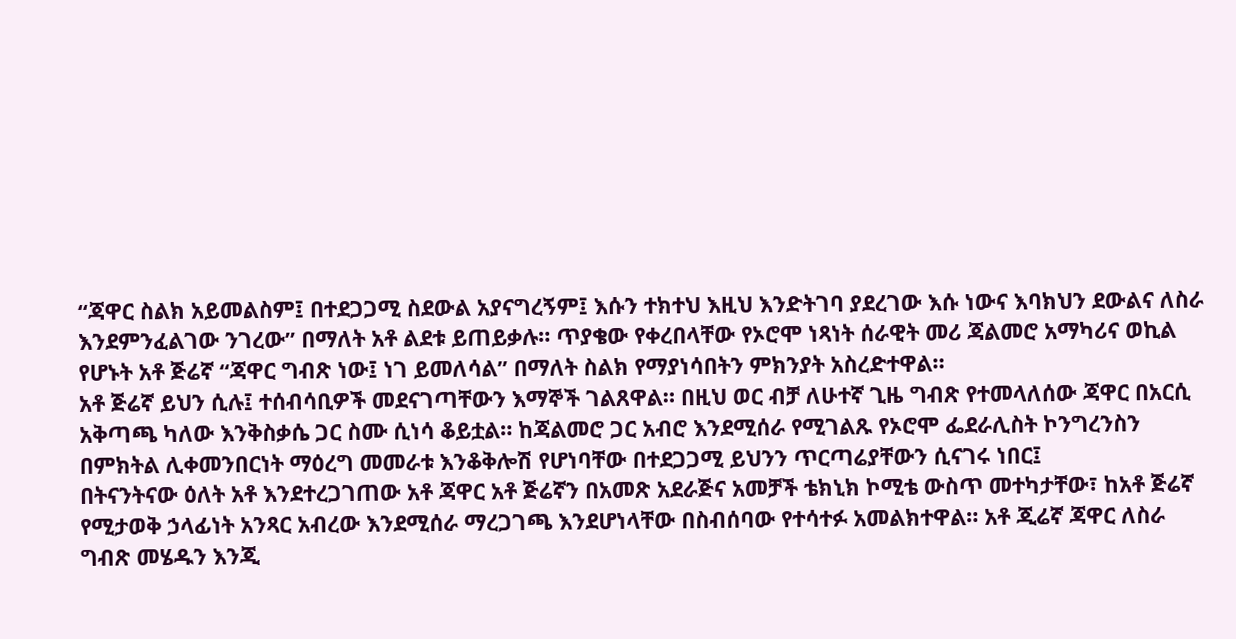“ጃዋር ስልክ አይመልስም፤ በተደጋጋሚ ስደውል አያናግረኝም፤ እሱን ተክተህ እዚህ እንድትገባ ያደረገው እሱ ነውና እባክህን ደውልና ለስራ እንደምንፈልገው ንገረው” በማለት አቶ ልደቱ ይጠይቃሉ። ጥያቄው የቀረበላቸው የኦሮሞ ነጻነት ሰራዊት መሪ ጃልመሮ አማካሪና ወኪል የሆኑት አቶ ጅሬኛ “ጃዋር ግብጽ ነው፤ ነገ ይመለሳል” በማለት ስልክ የማያነሳበትን ምክንያት አስረድተዋል።
አቶ ጅሬኛ ይህን ሲሉ፤ ተሰብሳቢዎች መደናገጣቸውን እማኞች ገልጸዋል። በዚህ ወር ብቻ ለሁተኛ ጊዜ ግብጽ የተመላለሰው ጃዋር በአርሲ አቅጣጫ ካለው እንቅስቃሴ ጋር ስሙ ሲነሳ ቆይቷል። ከጃልመሮ ጋር አብሮ እንደሚሰራ የሚገልጹ የኦሮሞ ፌደራሊስት ኮንግረንስን በምክትል ሊቀመንበርነት ማዕረግ መመራቱ እንቆቅሎሽ የሆነባቸው በተደጋጋሚ ይህንን ጥርጣሬያቸውን ሲናገሩ ነበር፤
በትናንትናው ዕለት አቶ እንደተረጋገጠው አቶ ጃዋር አቶ ጅሬኛን በአመጽ አደራጅና አመቻች ቴክኒክ ኮሚቴ ውስጥ መተካታቸው፣ ከአቶ ጅሬኛ የሚታወቅ ኃላፊነት አንጻር አብረው እንደሚሰራ ማረጋገጫ እንደሆነላቸው በስብሰባው የተሳተፉ አመልክተዋል። አቶ ጂሬኛ ጃዋር ለስራ ግብጽ መሄዱን እንጂ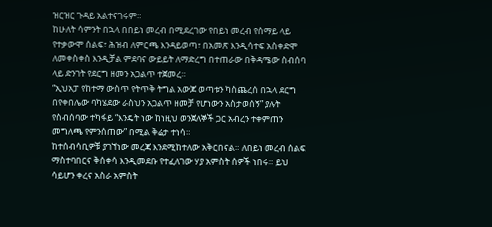ዝርዝር ጉዳይ አልተናገሩም።
ከሁለት ሳምንት በኋላ በበይነ መረብ በሚደረገው የበይነ መረብ የሰማይ ላይ የተቃውሞ ሰልፍ፣ ሕዝብ ለምርጫ እንዳይወጣ፣ በአመጽ እንዲሳተፍ አስቀድሞ ለመቀስቀስ እንዲቻል ምደባና ውይይት ለማድረግ በተጠራው በቅዳሜው ስብሰባ ላይ ድንገት የደርግ ዘመን አጋልጥ ተጀመረ።
“ኢህአፓ የከተማ ውስጥ የትጥቅ ትግል አውጆ ወጣቱን ካስጨረሰ በኋላ ደርግ በየቀበሌው ባካሄደው ራስህን አጋልጥ ዘመቻ የሆነውን አስታወሰኝ” ያሉት የስብሰባው ተካፋይ “እንዴት ነው ከነዚህ ወንጀለኞች ጋር አብረን ተቀምጠን መግለጫ የምንሰጠው” በሚል ቅሬታ ተነሳ።
ከተሰብሳቢዎቹ ያገኘነው መረጃ እንደሚከተለው አቅርበናል። ለበይነ መረብ ሰልፍ ማስተባበርና ቅሰቀሳ እንዲመደቡ የተፈለገው ሃያ አምስት ሰዎች ነበሩ። ይህ ሳይሆን ቀረና አስራ አምስት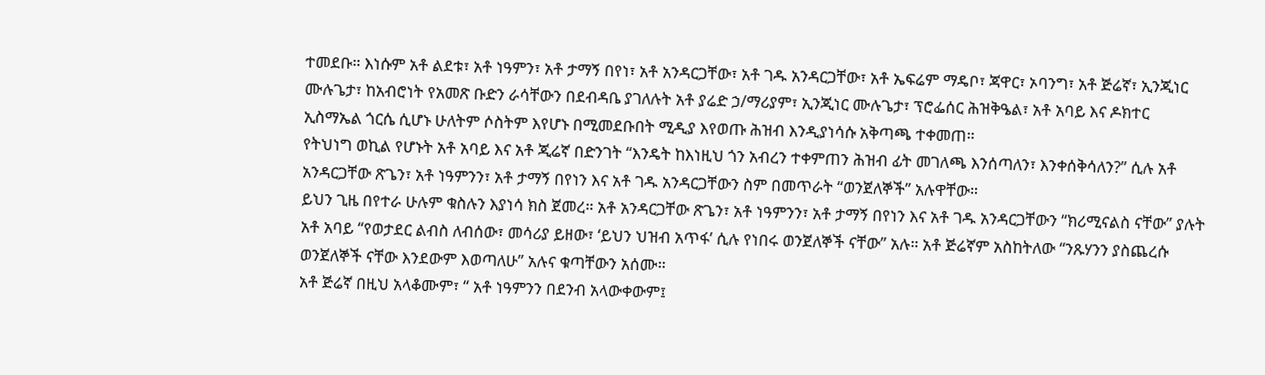ተመደቡ። እነሱም አቶ ልደቱ፣ አቶ ነዓምን፣ አቶ ታማኝ በየነ፣ አቶ አንዳርጋቸው፣ አቶ ገዱ አንዳርጋቸው፣ አቶ ኤፍሬም ማዴቦ፣ ጃዋር፣ ኦባንግ፣ አቶ ጅሬኛ፣ ኢንጂነር ሙሉጌታ፣ ከአብሮነት የአመጽ ቡድን ራሳቸውን በደብዳቤ ያገለሉት አቶ ያሬድ ኃ/ማሪያም፣ ኢንጂነር ሙሉጌታ፣ ፕሮፌሰር ሕዝቅዔል፣ አቶ አባይ እና ዶክተር ኢስማኤል ጎርሴ ሲሆኑ ሁለትም ሶስትም እየሆኑ በሚመደቡበት ሚዲያ እየወጡ ሕዝብ እንዲያነሳሱ አቅጣጫ ተቀመጠ።
የትህነግ ወኪል የሆኑት አቶ አባይ እና አቶ ጂሬኛ በድንገት “እንዴት ከእነዚህ ጎን አብረን ተቀምጠን ሕዝብ ፊት መገለጫ እንሰጣለን፣ እንቀሰቅሳለን?” ሲሉ አቶ አንዳርጋቸው ጽጌን፣ አቶ ነዓምንን፣ አቶ ታማኝ በየነን እና አቶ ገዱ አንዳርጋቸውን ስም በመጥራት “ወንጀለኞች” አሉዋቸው።
ይህን ጊዜ በየተራ ሁሉም ቁስሉን እያነሳ ክስ ጀመረ። አቶ አንዳርጋቸው ጽጌን፣ አቶ ነዓምንን፣ አቶ ታማኝ በየነን እና አቶ ገዱ አንዳርጋቸውን “ክሪሚናልስ ናቸው” ያሉት አቶ አባይ “የወታደር ልብስ ለብሰው፣ መሳሪያ ይዘው፣ ‘ይህን ህዝብ አጥፋ’ ሲሉ የነበሩ ወንጀለኞች ናቸው” አሉ። አቶ ጅሬኛም አስከትለው “ንጹሃንን ያስጨረሱ ወንጀለኞች ናቸው እንደውም እወጣለሁ” አሉና ቁጣቸውን አሰሙ።
አቶ ጅሬኛ በዚህ አላቆሙም፣ “ አቶ ነዓምንን በደንብ አላውቀውም፤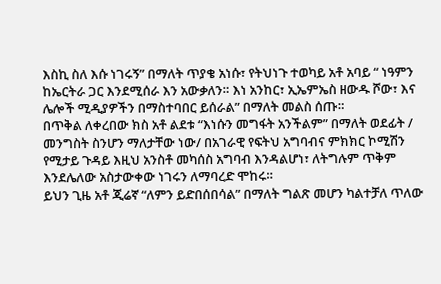እስኪ ስለ እሱ ነገሩኝ” በማለት ጥያቄ አነሱ፣ የትህነጉ ተወካይ አቶ አባይ “ ነዓምን ከኤርትራ ጋር እንደሚሰራ እን አውቃለን። እነ አንከር፣ ኢኤምኤስ ዘውዱ ሾው፣ እና ሌሎች ሚዲያዎችን በማስተባበር ይሰራል” በማለት መልስ ሰጡ።
በጥቅል ለቀረበው ክስ አቶ ልደቱ “እነሱን መግፋት አንችልም” በማለት ወደፊት / መንግስት ስንሆን ማለታቸው ነው/ በአገራዊ የፍትህ አግባብና ምክክር ኮሚሽን የሚታይ ጉዳይ እዚህ አንስቶ መካሰስ አግባብ እንዳልሆነ፣ ለትግሉም ጥቅም እንደሌለው አስታውቀው ነገሩን ለማባረድ ሞከሩ።
ይህን ጊዜ አቶ ጂሬኛ “ለምን ይድበሰበሳል” በማለት ግልጽ መሆን ካልተቻለ ጥለው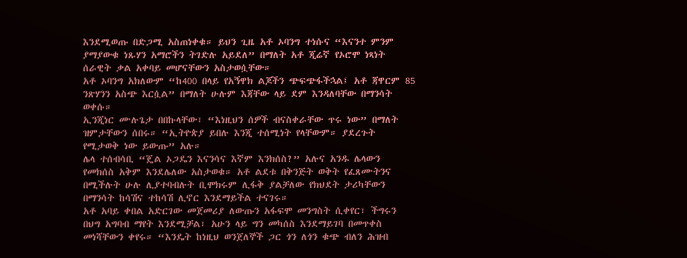እንደሚወጡ በድጋሚ አስጠነቀቁ። ይህን ጊዜ አቶ ኦባንግ ተነሱና “እናንተ ምንም ያማያውቁ ነጹሃን አማሮችን ትገድሉ አይደለ” በማለት አቶ ጂሬኛ የኦሮሞ ነጻነት ሰራዊት ቃል አቀባይ መሆናቸውን አስታወሷቸው።
አቶ ኦባንግ አክለውም “ከ400 በላይ የአኝዋክ ልጆችን ጭፍጭፋችኋል፤ አቶ ጃዋርም 85 ንጽሃንን አስጭ እርሷል” በማለት ሁሉም እጃቸው ላይ ደም እንዳለባቸው በማንሳት ወቀሱ።
ኢንጂነር ሙሉጌታ በበኩላቸው፣ “እነዚህን ሰዎች ብናስቀራቸው ጥሩ ነው” በማለት ዝምታቸውን ሰበሩ። “ኢትዮጵያ ይበሉ እንጂ ተሰሚነት የላቸውም። ያደረጉት የሚታወቅ ነው ይውጡ” አሉ።
ሌላ ተሰብሳቢ “ጄል ኦጋዴን እናንሳና እኛም እንክሰስ?” አሉና አንዱ ሌላውን የመክሰስ አቅም እንደሌለው አስታወቁ። አቶ ልደቱ በቅንጅት ወቅት የፈጸሙትንና በሚችሉት ሁሉ ሊያተባብሉት ቢሞክሩም ሊፋቅ ያልቻለው የክህደት ታሪካቸውን በማንሳት ከሳሽና ተከሳሽ ሊኖር እንደማይችል ተናገሩ።
አቶ አባይ ቀበል አድርገው መጀመሪያ ለውጡን አፋፍሞ መንግስት ሲቀየር፣ ችግሩን በህግ አግባብ ማየት እንደሚቻል፣ አሁን ላይ ግን መካሰስ እንደማይገባ በመጥቀስ መነሻቸውን ቀየሩ። “እንዴት ከነዚህ ወንጀለኞች ጋር ጎን ለጎን ቁጭ ብለን ሕዝብ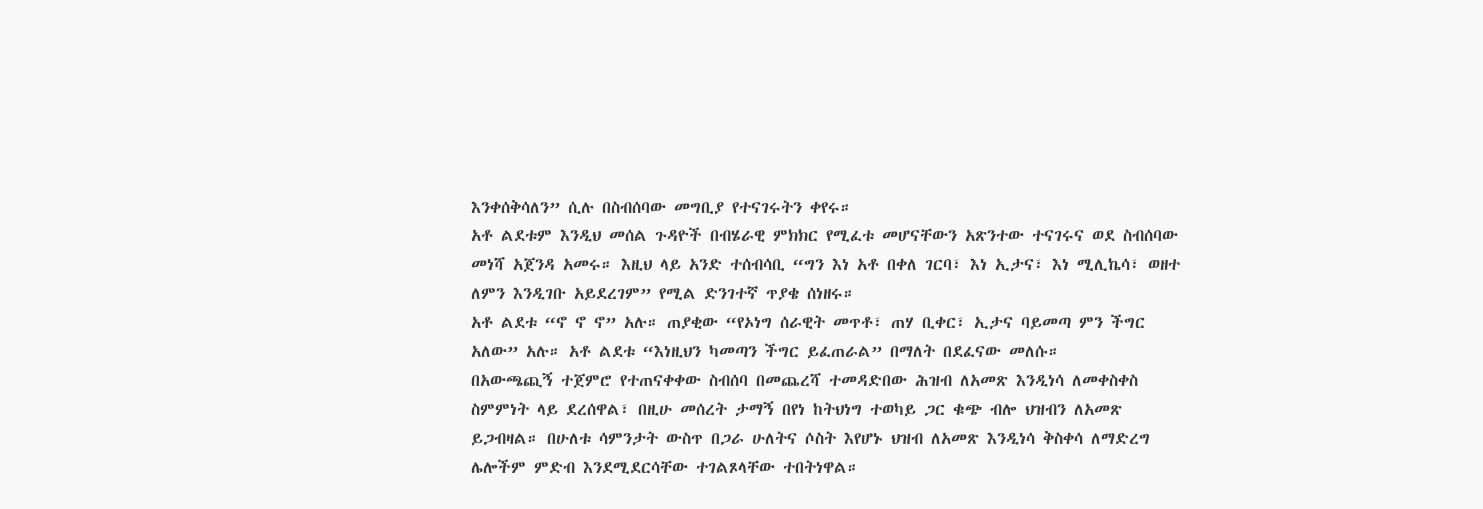እንቀሰቅሳለን” ሲሉ በስብሰባው መግቢያ የተናገሩትን ቀየሩ።
አቶ ልደቱም እንዲህ መሰል ጉዳዮች በብሄራዊ ምክክር የሚፈቱ መሆናቸውን አጽንተው ተናገሩና ወደ ስብሰባው መነሻ አጀንዳ አመሩ። እዚህ ላይ አንድ ተሰብሳቢ “ግን እነ አቶ በቀለ ገርባ፣ እነ ኢታና፣ እነ ሚሊኬሳ፣ ወዘተ ለምን እንዲገቡ አይደረገም” የሚል ድንገተኛ ጥያቄ ሰነዘሩ።
አቶ ልደቱ “ኖ ኖ ኖ” አሉ። ጠያቂው “የኦነግ ሰራዊት መጥቶ፣ ጠሃ ቢቀር፣ ኢታና ባይመጣ ምን ችግር አለው” አሉ። አቶ ልደቱ “እነዚህን ካመጣን ችግር ይፈጠራል” በማለት በደፈናው መለሱ።
በአውጫጪኝ ተጀምሮ የተጠናቀቀው ስብሰባ በመጨረሻ ተመዳድበው ሕዝብ ለአመጽ እንዲነሳ ለመቀስቀስ ስምምነት ላይ ደረሰዋል፣ በዚሁ መሰረት ታማኝ በየነ ከትህነግ ተወካይ ጋር ቁጭ ብሎ ህዝብን ለአመጽ ይጋብዛል። በሁለቱ ሳምንታት ውስጥ በጋራ ሁለትና ሶስት እየሆኑ ህዝብ ለአመጽ እንዲነሳ ቅስቀሳ ለማድረግ ሌሎችም ምድብ እንደሚደርሳቸው ተገልጾላቸው ተበትነዋል።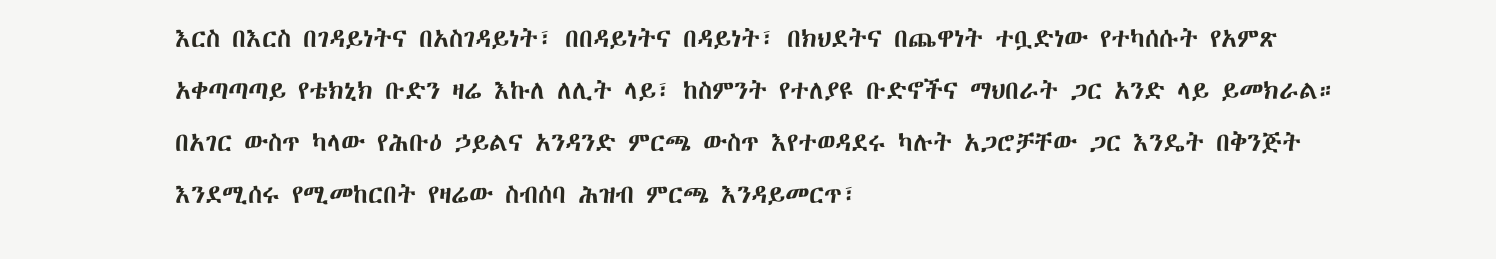እርስ በእርስ በገዳይነትና በአስገዳይነት፣ በበዳይነትና በዳይነት፣ በክህደትና በጨዋነት ተቧድነው የተካሰሱት የአምጽ አቀጣጣጣይ የቴክኒክ ቡድን ዛሬ እኩለ ለሊት ላይ፣ ከስምንት የተለያዩ ቡድኖችና ማህበራት ጋር አንድ ላይ ይመክራል።
በአገር ውስጥ ካላው የሕቡዕ ኃይልና አንዳንድ ምርጫ ውስጥ እየተወዳደሩ ካሉት አጋሮቻቸው ጋር እንዴት በቅንጅት እንደሚሰሩ የሚመከርበት የዛሬው ስብሰባ ሕዝብ ምርጫ እንዳይመርጥ፣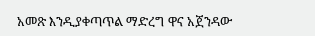አመጽ እንዲያቀጣጥል ማድረግ ዋና አጀንዳው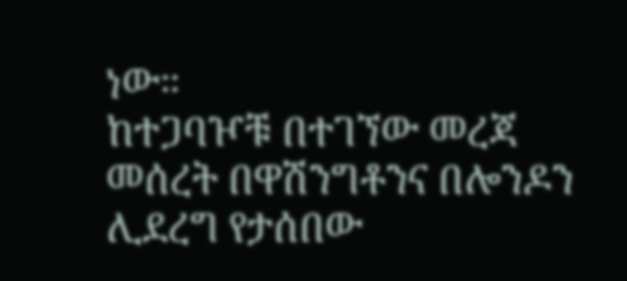ነው።
ከተጋባዦቹ በተገኘው መረጃ መሰረት በዋሽንግቶንና በሎንዶን ሊደረግ የታሰበው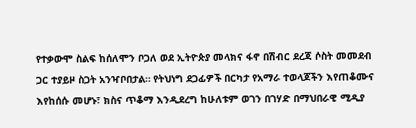የተቃውሞ ስልፍ ከሰለሞን ቦጋለ ወደ ኢትዮጵያ መላክና ፋኖ በሽብር ደረጃ ሶስት መመደብ ጋር ተያይዞ ስጋት አንዣቦበታል። የትህነግ ደጋፊዎች በርካታ የአማራ ተወላጆችን እየጠቆሙና እየከሰሱ መሆኑ፣ ክስና ጥቆማ እንዲደረግ ከሁለቱም ወገን በገሃድ በማህበራዊ ሚዲያ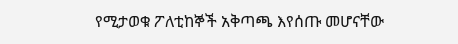የሚታወቁ ፖለቲከኞች አቅጣጫ እየሰጡ መሆናቸው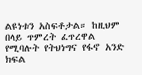ልዩነቱን አስፍቶታል። ከዚህም በላይ ጥምረት ፈጥረዋል የሚባሉት የትህነግና የፋኖ አንድ ክፍል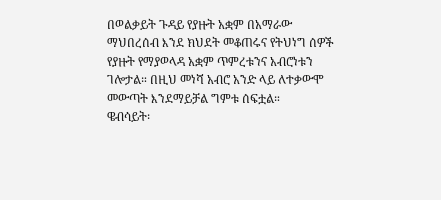በወልቃይት ጉዳይ የያዙት አቋም በአማራው ማህበረሰብ እንደ ክህደት መቆጠሩና የትህነግ ሰዎች የያዙት የማያወላዳ አቋም ጥምረቱንና አብሮነቱን ገሎታል። በዚህ መነሻ አብሮ አንድ ላይ ለተቃውሞ መውጣት እንደማይቻል ግምቱ ሰፍቷል።
ዌብሳይት፡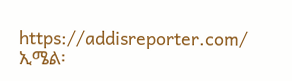https://addisreporter.com/
ኢሜል፡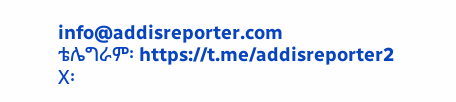info@addisreporter.com
ቴሌግራም፡ https://t.me/addisreporter2
X፡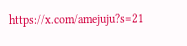https://x.com/amejuju?s=21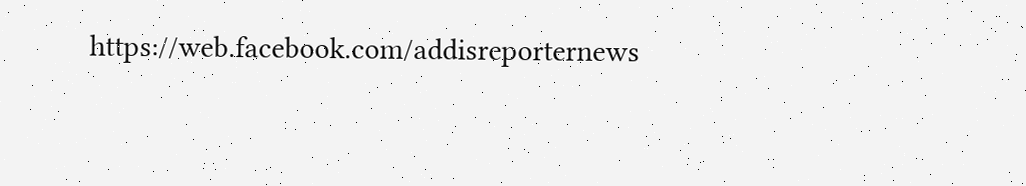https://web.facebook.com/addisreporternews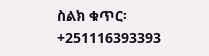ስልክ ቁጥር፡ +251116393393